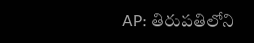AP: తిరుపతిలోని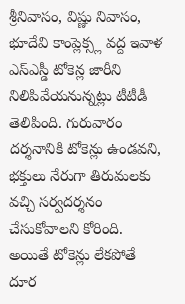శ్రీనివాసం, విష్ణు నివాసం, భూదేవి కాంప్లెక్స్ల వద్ద ఇవాళ ఎస్ఎస్డీ టోకెన్ల జారీని నిలిపివేయనున్నట్లు టీటీడీ తెలిపింది. గురువారం దర్శనానికి టోకెన్లు ఉండవని, భక్తులు నేరుగా తిరుమలకు వచ్చి సర్వదర్శనం చేసుకోవాలని కోరింది. అయితే టోకెన్లు లేకపోతే దూర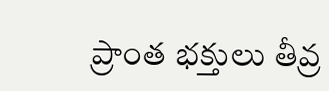ప్రాంత భక్తులు తీవ్ర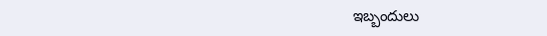ఇబ్బందులు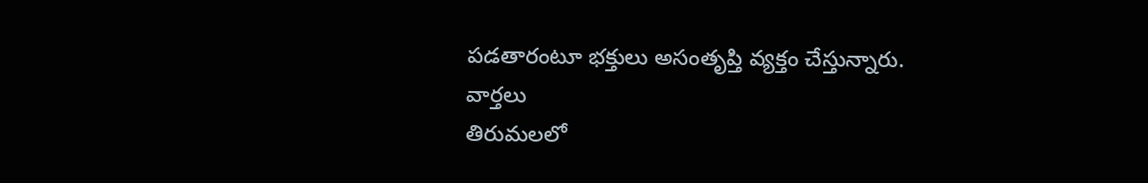పడతారంటూ భక్తులు అసంతృప్తి వ్యక్తం చేస్తున్నారు.
వార్తలు
తిరుమలలో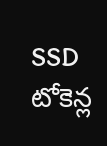SSD టోకెన్ల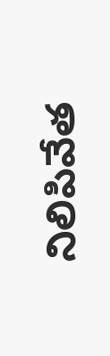నిలిపివేత